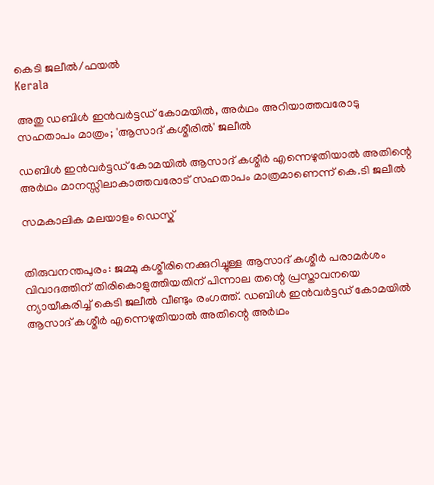കെടി ജലീല്‍/ഫയല്‍
Kerala

അതു ഡബിള്‍ ഇന്‍വര്‍ട്ടഡ് കോമയില്‍, അര്‍ഥം അറിയാത്തവരോടു സഹതാപം മാത്രം; 'ആസാദ് കശ്മീരില്‍' ജലീല്‍

ഡബിള്‍ ഇന്‍വര്‍ട്ടഡ് കോമയില്‍ ആസാദ് കശ്മീര്‍ എന്നെഴുതിയാല്‍ അതിന്റെ അര്‍ഥം മാനസ്സിലാകാത്തവരോട് സഹതാപം മാത്രമാണെന്ന് കെ.ടി ജലീല്‍

സമകാലിക മലയാളം ഡെസ്ക്


തിരുവനന്തപുരം: ജമ്മു കശ്മീരിനെക്കുറിച്ചുള്ള ആസാദ് കശ്മീര്‍ പരാമര്‍ശം വിവാദത്തിന് തിരികൊളുത്തിയതിന് പിന്നാല തന്റെ പ്രസ്താവനയെ ന്യായീകരിച്ച് കെടി ജലീല്‍ വീണ്ടും രംഗത്ത്. ഡബിള്‍ ഇന്‍വര്‍ട്ടഡ് കോമയില്‍ ആസാദ് കശ്മീര്‍ എന്നെഴുതിയാല്‍ അതിന്റെ അര്‍ഥം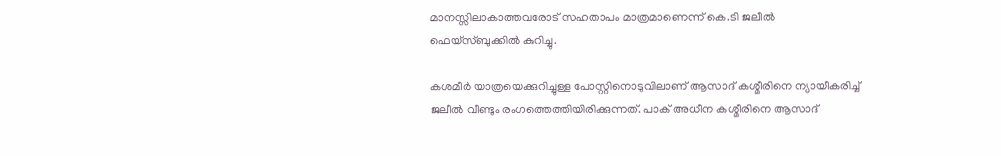മാനസ്സിലാകാത്തവരോട് സഹതാപം മാത്രമാണെന്ന് കെ.ടി ജലീല്‍ ഫെയ്‌സ്ബുക്കില്‍ കുറിച്ചു.

കശമീര്‍ യാത്രയെക്കുറിച്ചുള്ള പോസ്റ്റിനൊടുവിലാണ് ആസാദ് കശ്മീരിനെ ന്യായീകരിച്ച് ജലീല്‍ വീണ്ടും രംഗത്തെത്തിയിരിക്കുന്നത്. പാക് അധീന കശ്മീരിനെ ആസാദ്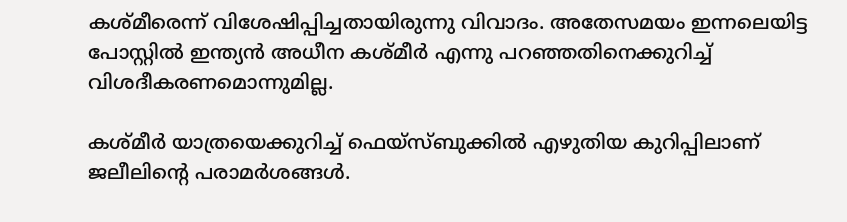കശ്മീരെന്ന് വിശേഷിപ്പിച്ചതായിരുന്നു വിവാദം. അതേസമയം ഇന്നലെയിട്ട പോസ്റ്റില്‍ ഇന്ത്യന്‍ അധീന കശ്മീര്‍ എന്നു പറഞ്ഞതിനെക്കുറിച്ച് വിശദീകരണമൊന്നുമില്ല.

കശ്മീര്‍ യാത്രയെക്കുറിച്ച് ഫെയ്‌സ്ബുക്കില്‍ എഴുതിയ കുറിപ്പിലാണ് ജലീലിന്റെ പരാമര്‍ശങ്ങള്‍.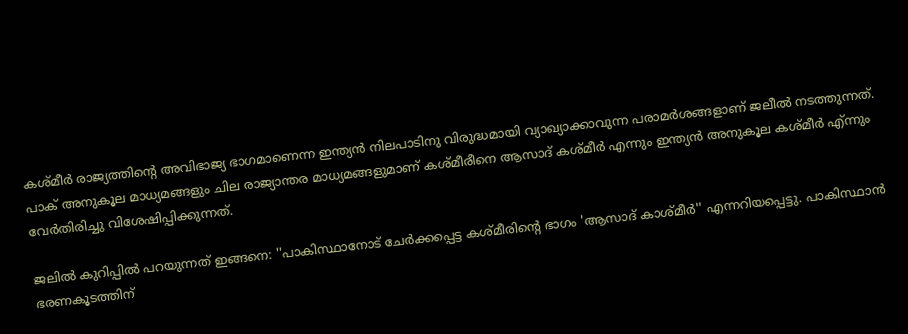കശ്മീര്‍ രാജ്യത്തിന്റെ അവിഭാജ്യ ഭാഗമാണെന്ന ഇന്ത്യന്‍ നിലപാടിനു വിരുദ്ധമായി വ്യാഖ്യാക്കാവുന്ന പരാമര്‍ശങ്ങളാണ് ജലീല്‍ നടത്തുന്നത്. പാക് അനുകൂല മാധ്യമങ്ങളും ചില രാജ്യാന്തര മാധ്യമങ്ങളുമാണ് കശ്മീരീനെ ആസാദ് കശ്മീര്‍ എന്നും ഇന്ത്യന്‍ അനുകൂല കശ്മീര്‍ എ്ന്നും വേര്‍തിരിച്ചു വിശേഷിപ്പിക്കുന്നത്.

ജലില്‍ കുറിപ്പില്‍ പറയുന്നത് ഇങ്ങനെ: ''പാകിസ്ഥാനോട് ചേര്‍ക്കപ്പെട്ട കശ്മീരിന്റെ ഭാഗം 'ആസാദ് കാശ്മീര്‍'' എന്നറിയപ്പെട്ടു. പാകിസ്ഥാന്‍ ഭരണകൂടത്തിന്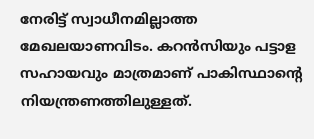നേരിട്ട് സ്വാധീനമില്ലാത്ത മേഖലയാണവിടം. കറന്‍സിയും പട്ടാള സഹായവും മാത്രമാണ് പാകിസ്ഥാന്റെ നിയന്ത്രണത്തിലുള്ളത്.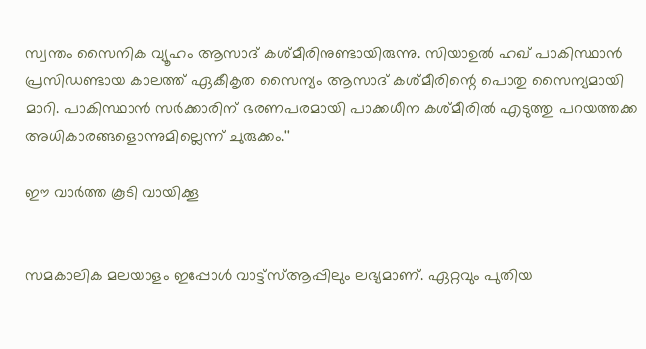സ്വന്തം സൈനിക വ്യൂഹം ആസാദ് കശ്മീരിനുണ്ടായിരുന്നു. സിയാഉല്‍ ഹഖ് പാകിസ്ഥാന്‍ പ്രസിഡണ്ടായ കാലത്ത് ഏകീകൃത സൈന്യം ആസാദ് കശ്മീരിന്റെ പൊതു സൈന്യമായി മാറി. പാകിസ്ഥാന്‍ സര്‍ക്കാരിന് ഭരണപരമായി പാക്കധീന കശ്മീരില്‍ എടുത്തു പറയത്തക്ക അധികാരങ്ങളൊന്നുമില്ലെന്ന് ചുരുക്കം.''

ഈ വാര്‍ത്ത കൂടി വായിക്കൂ


സമകാലിക മലയാളം ഇപ്പോള്‍ വാട്ട്‌സ്ആപ്പിലും ലഭ്യമാണ്. ഏറ്റവും പുതിയ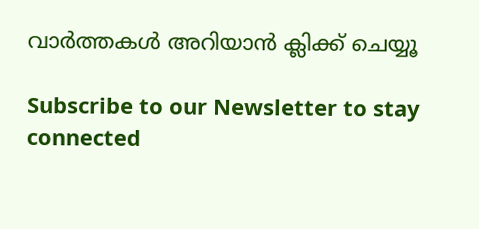വാര്‍ത്തകള്‍ അറിയാന്‍ ക്ലിക്ക് ചെയ്യൂ

Subscribe to our Newsletter to stay connected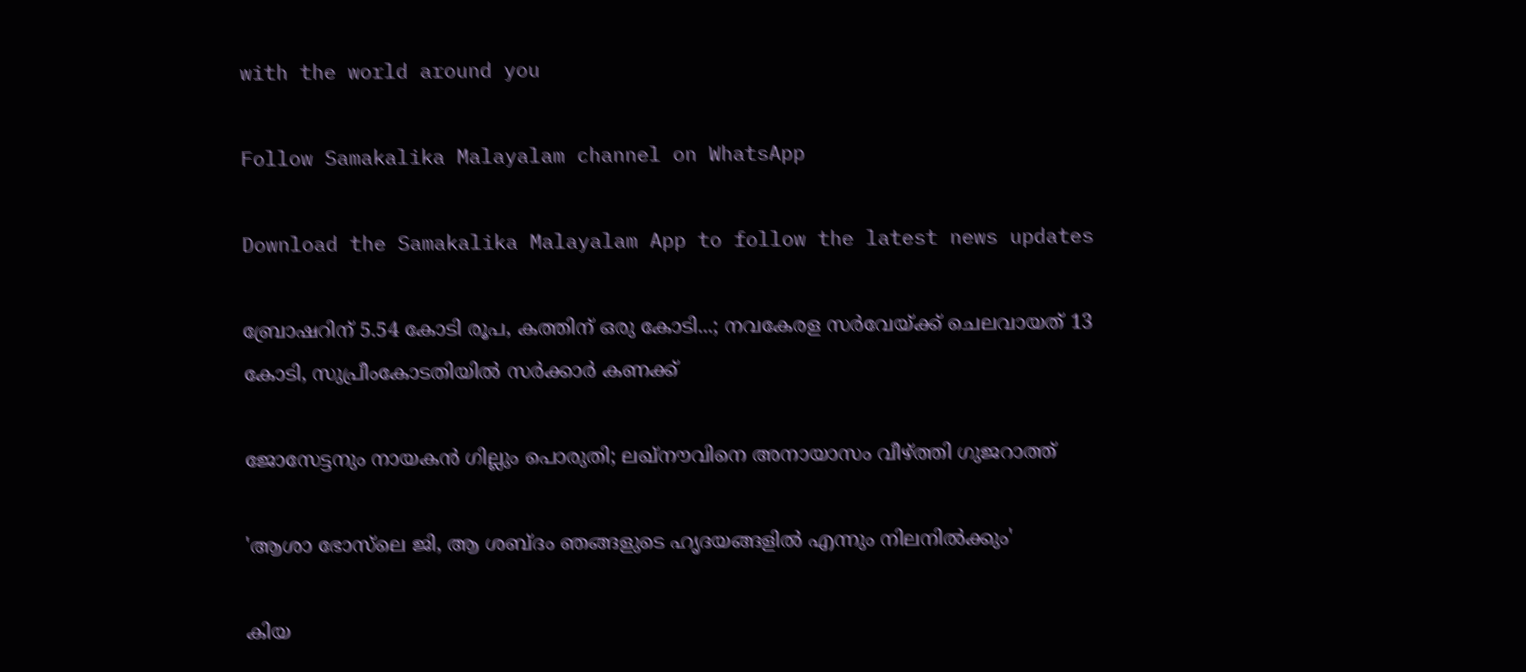with the world around you

Follow Samakalika Malayalam channel on WhatsApp

Download the Samakalika Malayalam App to follow the latest news updates

ബ്രോഷറിന് 5.54 കോടി രൂപ, കത്തിന് ഒരു കോടി...; നവകേരള സര്‍വേയ്ക്ക് ചെലവായത് 13 കോടി, സുപ്രീംകോടതിയില്‍ സര്‍ക്കാര്‍ കണക്ക്

ജോസേട്ടനും നായകന്‍ ഗില്ലും പൊരുതി; ലഖ്നൗവിനെ അനായാസം വീഴ്ത്തി ഗുജറാത്ത്

'ആശാ ഭോസ്‍ലെ ജി, ആ ശബ്ദം ഞങ്ങളുടെ ഹൃദയങ്ങളിൽ എന്നും നിലനിൽക്കും'

കിയ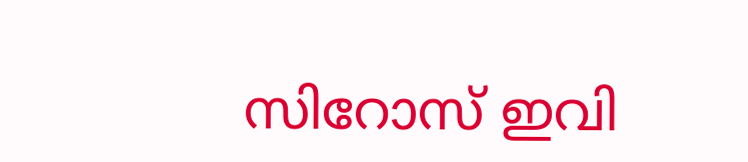സിറോസ് ഇവി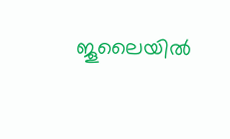ജൂലൈയില്‍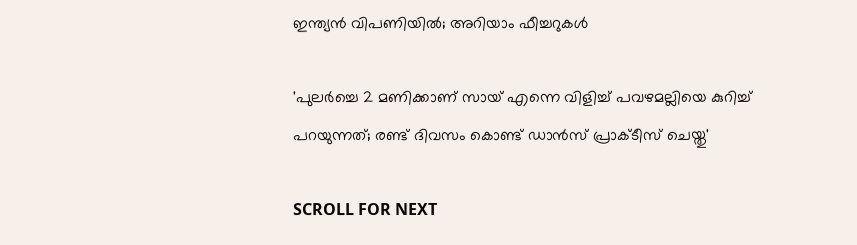ഇന്ത്യന്‍ വിപണിയില്‍; അറിയാം ഫീച്ചറുകള്‍

'പുലർച്ചെ 2 മണിക്കാണ് സായ് എന്നെ വിളിച്ച് പവഴമല്ലിയെ കുറിച്ച് പറയുന്നത്; രണ്ട് ദിവസം കൊണ്ട് ഡാൻസ് പ്രാക്ടീസ് ചെയ്തു'

SCROLL FOR NEXT